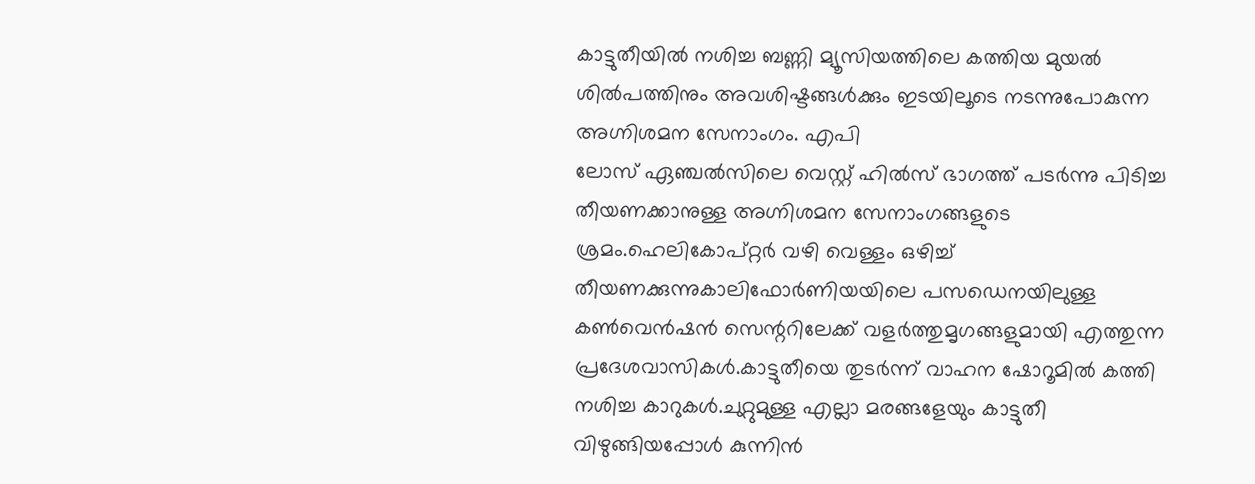കാട്ടുതീയിൽ നശിച്ച ബണ്ണി മ്യൂസിയത്തിലെ കത്തിയ മുയൽ ശിൽപത്തിനും അവശിഷ്ടങ്ങൾക്കും ഇടയിലൂടെ നടന്നുപോകുന്ന അഗ്നിശമന സേനാംഗം. എപി
ലോസ് ഏഞ്ചൽസിലെ വെസ്റ്റ് ഹിൽസ് ഭാഗത്ത് പടർന്നു പിടിച്ച തീയണക്കാനുള്ള അഗ്നിശമന സേനാംഗങ്ങളുടെ ശ്രമം.ഹെലികോപ്റ്റർ വഴി വെള്ളം ഒഴിച്ച് തീയണക്കുന്നുകാലിഫോർണിയയിലെ പസഡെനയിലുള്ള കൺവെൻഷൻ സെന്ററിലേക്ക് വളർത്തുമൃഗങ്ങളുമായി എത്തുന്ന പ്രദേശവാസികൾ.കാട്ടുതീയെ തുടർന്ന് വാഹന ഷോറൂമിൽ കത്തി നശിച്ച കാറുകൾ.ചുറ്റുമുള്ള എല്ലാ മരങ്ങളേയും കാട്ടുതീ വിഴുങ്ങിയപ്പോൾ കുന്നിൻ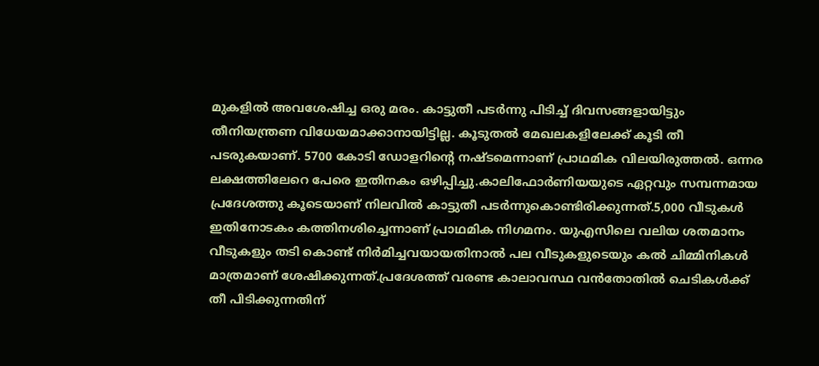മുകളിൽ അവശേഷിച്ച ഒരു മരം. കാട്ടുതീ പടർന്നു പിടിച്ച് ദിവസങ്ങളായിട്ടും തീനിയന്ത്രണ വിധേയമാക്കാനായിട്ടില്ല. കൂടുതൽ മേഖലകളിലേക്ക് കൂടി തീ പടരുകയാണ്. 5700 കോടി ഡോളറിന്റെ നഷ്ടമെന്നാണ് പ്രാഥമിക വിലയിരുത്തൽ. ഒന്നര ലക്ഷത്തിലേറെ പേരെ ഇതിനകം ഒഴിപ്പിച്ചു.കാലിഫോർണിയയുടെ ഏറ്റവും സമ്പന്നമായ പ്രദേശത്തു കൂടെയാണ് നിലവിൽ കാട്ടുതീ പടർന്നുകൊണ്ടിരിക്കുന്നത്.5,000 വീടുകൾ ഇതിനോടകം കത്തിനശിച്ചെന്നാണ് പ്രാഥമിക നിഗമനം. യുഎസിലെ വലിയ ശതമാനം വീടുകളും തടി കൊണ്ട് നിർമിച്ചവയായതിനാൽ പല വീടുകളുടെയും കൽ ചിമ്മിനികൾ മാത്രമാണ് ശേഷിക്കുന്നത്.പ്രദേശത്ത് വരണ്ട കാലാവസ്ഥ വൻതോതിൽ ചെടികൾക്ക് തീ പിടിക്കുന്നതിന്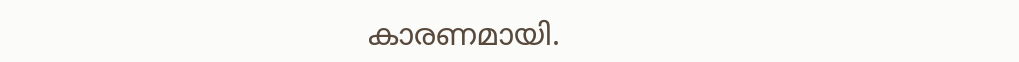കാരണമായി.